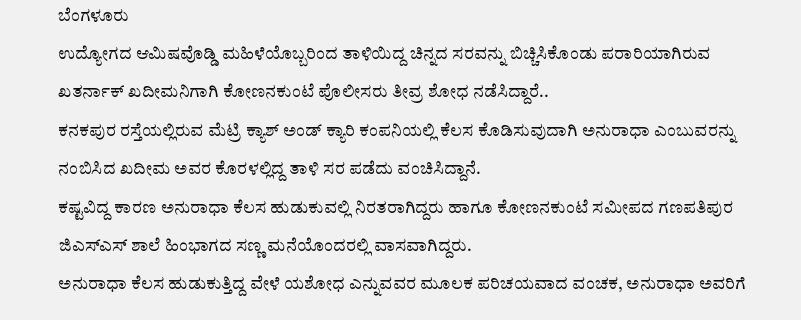ಬೆಂಗಳೂರು
ಉದ್ಯೋಗದ ಆಮಿಷವೊಡ್ಡಿ ಮಹಿಳೆಯೊಬ್ಬರಿಂದ ತಾಳಿಯಿದ್ದ ಚಿನ್ನದ ಸರವನ್ನು ಬಿಚ್ಚಿಸಿಕೊಂಡು ಪರಾರಿಯಾಗಿರುವ ಖತರ್ನಾಕ್ ಖದೀಮನಿಗಾಗಿ ಕೋಣನಕುಂಟೆ ಪೊಲೀಸರು ತೀವ್ರ ಶೋಧ ನಡೆಸಿದ್ದಾರೆ..
ಕನಕಪುರ ರಸ್ತೆಯಲ್ಲಿರುವ ಮೆಟ್ರಿ ಕ್ಯಾಶ್ ಅಂಡ್ ಕ್ಯಾರಿ ಕಂಪನಿಯಲ್ಲಿ ಕೆಲಸ ಕೊಡಿಸುವುದಾಗಿ ಅನುರಾಧಾ ಎಂಬುವರನ್ನು ನಂಬಿಸಿದ ಖದೀಮ ಅವರ ಕೊರಳಲ್ಲಿದ್ದ ತಾಳಿ ಸರ ಪಡೆದು ವಂಚಿಸಿದ್ದಾನೆ.
ಕಷ್ಟವಿದ್ದ ಕಾರಣ ಅನುರಾಧಾ ಕೆಲಸ ಹುಡುಕುವಲ್ಲಿ ನಿರತರಾಗಿದ್ದರು ಹಾಗೂ ಕೋಣನಕುಂಟೆ ಸಮೀಪದ ಗಣಪತಿಪುರ ಜಿಎಸ್ಎಸ್ ಶಾಲೆ ಹಿಂಭಾಗದ ಸಣ್ಣ ಮನೆಯೊಂದರಲ್ಲಿ ವಾಸವಾಗಿದ್ದರು.
ಅನುರಾಧಾ ಕೆಲಸ ಹುಡುಕುತ್ತಿದ್ದ ವೇಳೆ ಯಶೋಧ ಎನ್ನುವವರ ಮೂಲಕ ಪರಿಚಯವಾದ ವಂಚಕ, ಅನುರಾಧಾ ಅವರಿಗೆ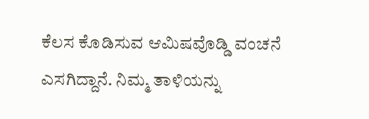ಕೆಲಸ ಕೊಡಿಸುವ ಆಮಿಷವೊಡ್ಡಿ ವಂಚನೆ ಎಸಗಿದ್ದಾನೆ. ನಿಮ್ಮ ತಾಳಿಯನ್ನು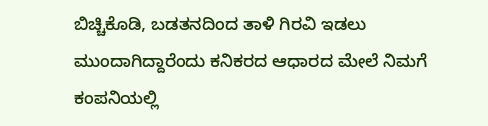ಬಿಚ್ಚಿಕೊಡಿ, ಬಡತನದಿಂದ ತಾಳಿ ಗಿರವಿ ಇಡಲು ಮುಂದಾಗಿದ್ದಾರೆಂದು ಕನಿಕರದ ಆಧಾರದ ಮೇಲೆ ನಿಮಗೆ ಕಂಪನಿಯಲ್ಲಿ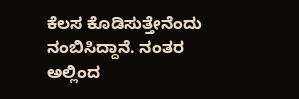ಕೆಲಸ ಕೊಡಿಸುತ್ತೇನೆಂದು ನಂಬಿಸಿದ್ದಾನೆ. ನಂತರ ಅಲ್ಲಿಂದ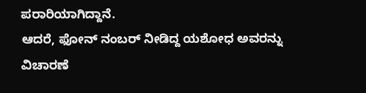ಪರಾರಿಯಾಗಿದ್ದಾನೆ.
ಆದರೆ, ಫೋನ್ ನಂಬರ್ ನೀಡಿದ್ದ ಯಶೋಧ ಅವರನ್ನು ವಿಚಾರಣೆ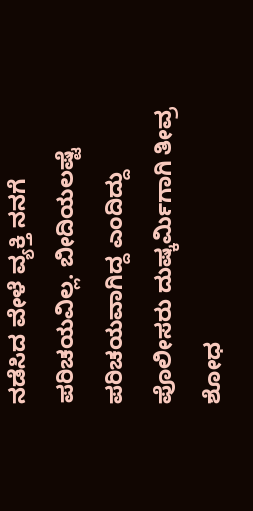ನಡೆಸಿದ ವೇಳೆ ವ್ಯಕ್ತಿ ನನಗೆ ಪರಿಚಯವಿಲ್ಲ. ಬೀದಿಯಲಷ್ಟೆ ಪರಿಚಯವಾಗಿದ್ದ ಎಂದಿದ್ದು ಪೊಲೀಸರು ದುಷ್ಕರ್ಮಿಗಾಗಿ ತೀವ್ರ ಶೋಧ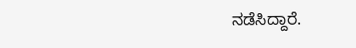ನಡೆಸಿದ್ದಾರೆ.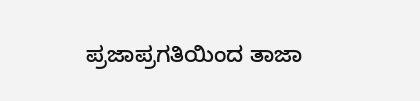ಪ್ರಜಾಪ್ರಗತಿಯಿಂದ ತಾಜಾ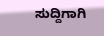ಸುದ್ದಿಗಾಗಿ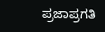ಪ್ರಜಾಪ್ರಗತಿ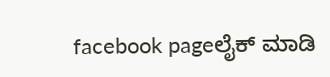facebook pageಲೈಕ್ ಮಾಡಿ